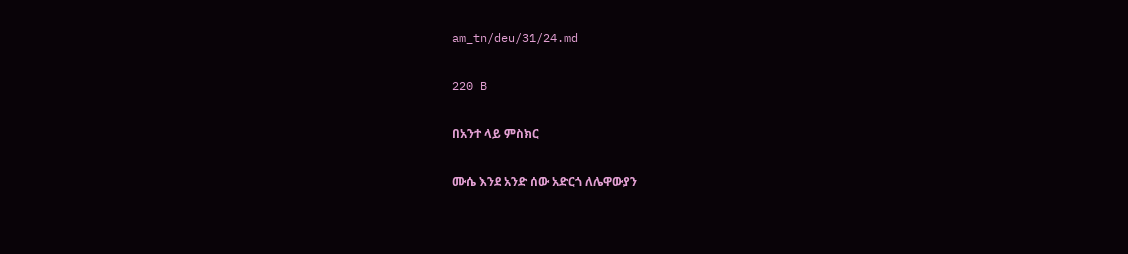am_tn/deu/31/24.md

220 B

በአንተ ላይ ምስክር

ሙሴ እንደ አንድ ሰው አድርጎ ለሌዋውያን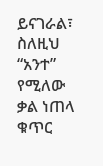ይናገራል፣ ስለዚህ “አንተ” የሚለው ቃል ነጠላ ቁጥር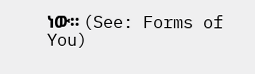ነው። (See: Forms of You)